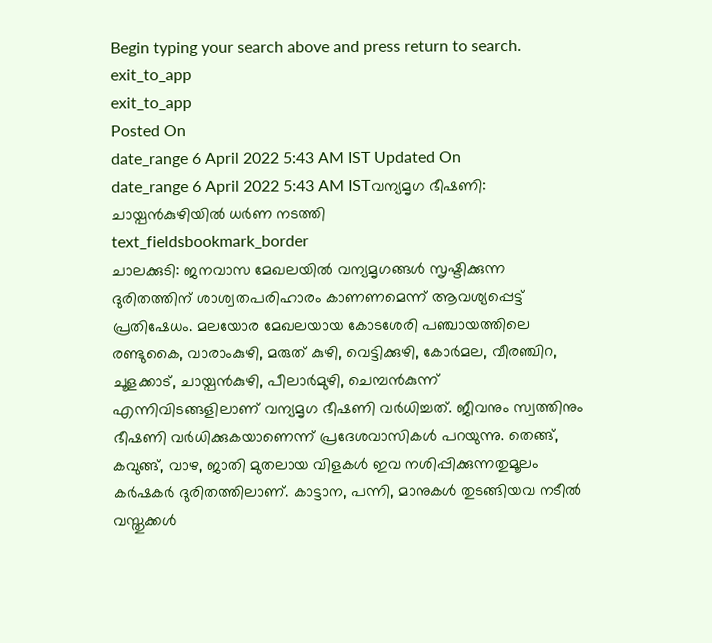Begin typing your search above and press return to search.
exit_to_app
exit_to_app
Posted On
date_range 6 April 2022 5:43 AM IST Updated On
date_range 6 April 2022 5:43 AM ISTവന്യമൃഗ ഭീഷണി: ചായ്പൻകുഴിയിൽ ധർണ നടത്തി
text_fieldsbookmark_border
ചാലക്കുടി: ജനവാസ മേഖലയിൽ വന്യമൃഗങ്ങൾ സൃഷ്ടിക്കുന്ന ദുരിതത്തിന് ശാശ്വതപരിഹാരം കാണണമെന്ന് ആവശ്യപ്പെട്ട് പ്രതിഷേധം. മലയോര മേഖലയായ കോടശേരി പഞ്ചായത്തിലെ രണ്ടുകൈ, വാരാംകുഴി, മരുത് കുഴി, വെട്ടിക്കുഴി, കോർമല, വീരഞ്ചിറ, ചൂളക്കാട്, ചായ്പൻകുഴി, പീലാർമുഴി, ചെമ്പൻകുന്ന് എന്നിവിടങ്ങളിലാണ് വന്യമൃഗ ഭീഷണി വർധിച്ചത്. ജീവനും സ്വത്തിനും ഭീഷണി വർധിക്കുകയാണെന്ന് പ്രദേശവാസികൾ പറയുന്നു. തെങ്ങ്, കവുങ്ങ്, വാഴ, ജാതി മുതലായ വിളകൾ ഇവ നശിപ്പിക്കുന്നതുമൂലം കർഷകർ ദുരിതത്തിലാണ്. കാട്ടാന, പന്നി, മാനുകൾ തുടങ്ങിയവ നടീൽ വസ്തുക്കൾ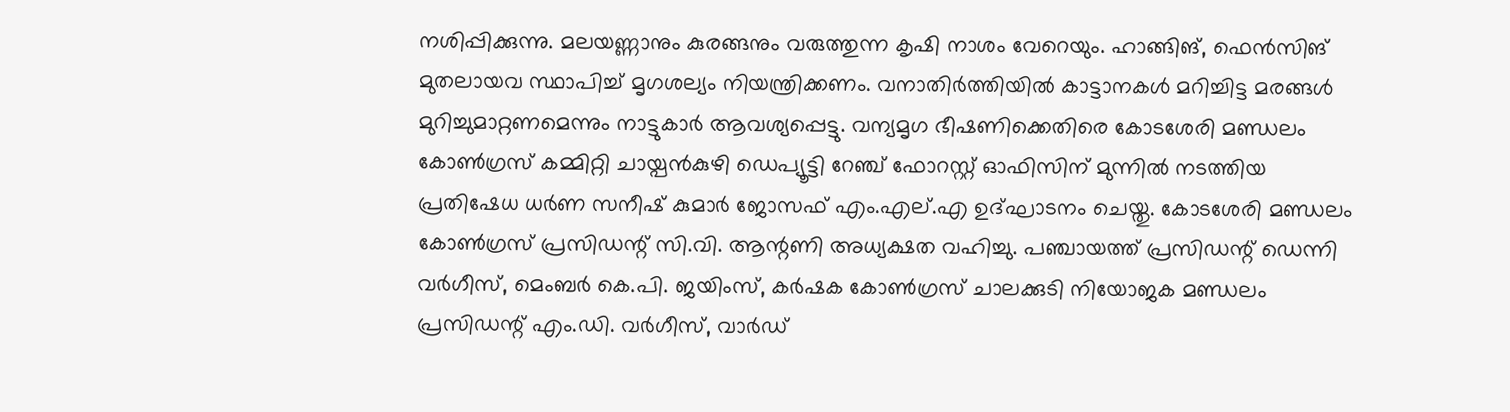നശിപ്പിക്കുന്നു. മലയണ്ണാനും കുരങ്ങനും വരുത്തുന്ന കൃഷി നാശം വേറെയും. ഹാങ്ങിങ്, ഫെൻസിങ് മുതലായവ സ്ഥാപിച്ച് മൃഗശല്യം നിയന്ത്രിക്കണം. വനാതിർത്തിയിൽ കാട്ടാനകൾ മറിച്ചിട്ട മരങ്ങൾ മുറിച്ചുമാറ്റണമെന്നും നാട്ടുകാർ ആവശ്യപ്പെട്ടു. വന്യമൃഗ ഭീഷണിക്കെതിരെ കോടശേരി മണ്ഡലം കോൺഗ്രസ് കമ്മിറ്റി ചായ്പൻകുഴി ഡെപ്യൂട്ടി റേഞ്ച് ഫോറസ്റ്റ് ഓഫിസിന് മുന്നിൽ നടത്തിയ പ്രതിഷേധ ധർണ സനീഷ് കുമാർ ജോസഫ് എം.എല്.എ ഉദ്ഘാടനം ചെയ്തു. കോടശേരി മണ്ഡലം കോൺഗ്രസ് പ്രസിഡന്റ് സി.വി. ആന്റണി അധ്യക്ഷത വഹിച്ചു. പഞ്ചായത്ത് പ്രസിഡന്റ് ഡെന്നി വർഗീസ്, മെംബർ കെ.പി. ജയിംസ്, കർഷക കോൺഗ്രസ് ചാലക്കുടി നിയോജക മണ്ഡലം പ്രസിഡന്റ് എം.ഡി. വർഗീസ്, വാർഡ്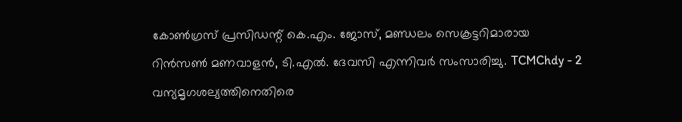കോൺഗ്രസ് പ്രസിഡന്റ് കെ.എം. ജോസ്, മണ്ഡലം സെക്രട്ടറിമാരായ റിൻസൺ മണവാളൻ, ടി.എൽ. ദേവസി എന്നിവർ സംസാരിച്ചു. TCMChdy - 2 വന്യമൃഗശല്യത്തിനെതിരെ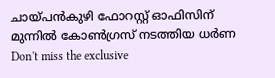ചായ്പൻകുഴി ഫോറസ്റ്റ് ഓഫിസിന് മുന്നിൽ കോൺഗ്രസ് നടത്തിയ ധർണ
Don't miss the exclusive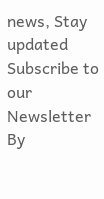news, Stay updated
Subscribe to our Newsletter
By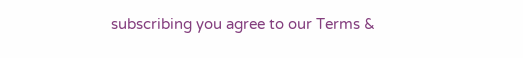subscribing you agree to our Terms &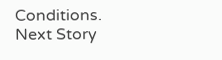Conditions.
Next Story